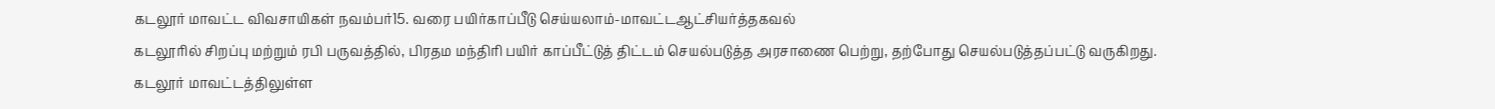கடலூர் மாவட்ட விவசாயிகள் நவம்பர்15. வரை பயிர்காப்பீடு செய்யலாம்-மாவட்டஆட்சியர்த்தகவல்
கடலூரில் சிறப்பு மற்றும் ரபி பருவத்தில், பிரதம மந்திரி பயிர் காப்பீட்டுத் திட்டம் செயல்படுத்த அரசாணை பெற்று, தற்போது செயல்படுத்தப்பட்டு வருகிறது. கடலூர் மாவட்டத்திலுள்ள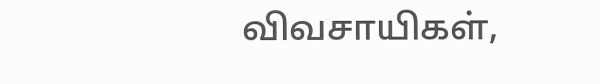விவசாயிகள்,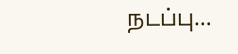நடப்பு…